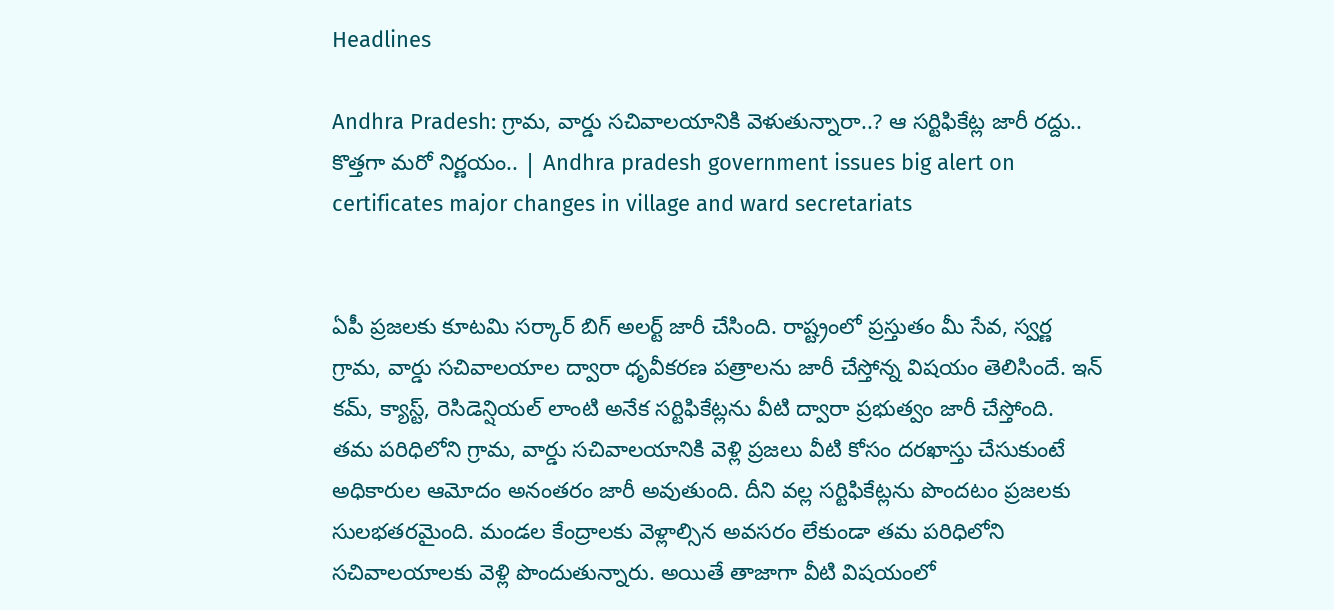Headlines

Andhra Pradesh: గ్రామ, వార్డు సచివాలయానికి వెళుతున్నారా..? ఆ సర్టిఫికేట్ల జారీ రద్దు.. కొత్తగా మరో నిర్ణయం.. | Andhra pradesh government issues big alert on certificates major changes in village and ward secretariats


ఏపీ ప్రజలకు కూటమి సర్కార్ బిగ్ అలర్ట్ జారీ చేసింది. రాష్ట్రంలో ప్రస్తుతం మీ సేవ, స్వర్ణ గ్రామ, వార్డు సచివాలయాల ద్వారా ధృవీకరణ పత్రాలను జారీ చేస్తోన్న విషయం తెలిసిందే. ఇన్ కమ్, క్యాస్ట్, రెసిడెన్షియల్ లాంటి అనేక సర్టిఫికేట్లను వీటి ద్వారా ప్రభుత్వం జారీ చేస్తోంది.  తమ పరిధిలోని గ్రామ, వార్డు సచివాలయానికి వెళ్లి ప్రజలు వీటి కోసం దరఖాస్తు చేసుకుంటే అధికారుల ఆమోదం అనంతరం జారీ అవుతుంది. దీని వల్ల సర్టిఫికేట్లను పొందటం ప్రజలకు సులభతరమైంది. మండల కేంద్రాలకు వెళ్లాల్సిన అవసరం లేకుండా తమ పరిధిలోని సచివాలయాలకు వెళ్లి పొందుతున్నారు. అయితే తాజాగా వీటి విషయంలో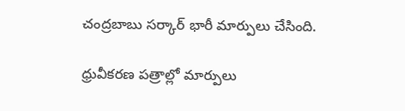చంద్రబాబు సర్కార్ భారీ మార్పులు చేసింది.

ధ్రువీకరణ పత్రాల్లో మార్పులు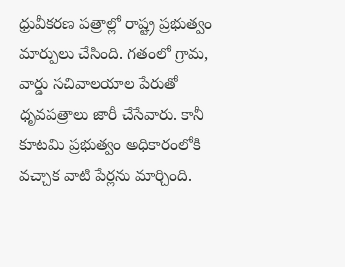ధ్రువీకరణ పత్రాల్లో రాష్ట్ర ప్రభుత్వం మార్పులు చేసింది. గతంలో గ్రామ, వార్డు సచివాలయాల పేరుతో ధృవపత్రాలు జారీ చేసేవారు. కానీ కూటమి ప్రభుత్వం అధికారంలోకి వచ్చాక వాటి పేర్లను మార్చింది.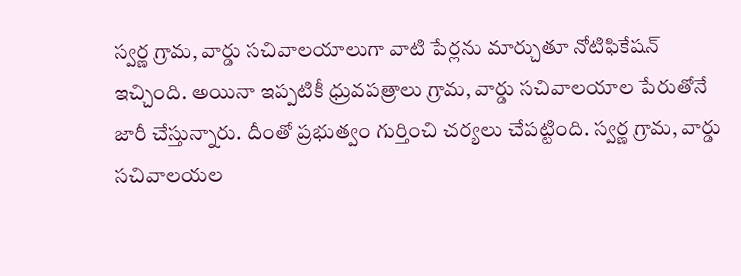స్వర్ణ గ్రామ, వార్డు సచివాలయాలుగా వాటి పేర్లను మార్చుతూ నోటిఫికేషన్ ఇచ్చింది. అయినా ఇప్పటికీ ధ్రువపత్రాలు గ్రామ, వార్డు సచివాలయాల పేరుతోనే జారీ చేస్తున్నారు. దీంతో ప్రభుత్వం గుర్తించి చర్యలు చేపట్టింది. స్వర్ణ గ్రామ, వార్డు సచివాలయల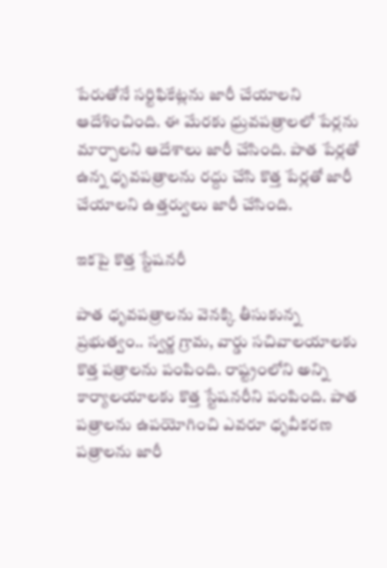పేరుతోనే సర్టిఫికేట్లను జారీ చేయాలని ఆదేశించింది. ఈ మేరకు ధ్రువపత్రాలలో పేర్లను మార్చాలని ఆదేశాలు జారీ చేసింది. పాత పేర్లతో ఉన్న ధృవపత్రాలను రద్దు చేసి కొత్త పేర్లతో జారీ చేయాలని ఉత్తర్వులు జారీ చేసింది.

ఇకపై కొత్త స్టేషనరీ

పాత ధృవపత్రాలను వెనక్కి తీసుకున్న ప్రభుత్వం.. స్వర్ణ గ్రామ, వార్డు సచివాలయాలకు కొత్త పత్రాలను పంపింది. రాష్ట్రంలోని అన్ని కార్యాలయాలకు కొత్త స్టేషనరీని పంపింది. పాత పత్రాలను ఉపయోగించి ఎవరూ ధృవీకరణ పత్రాలను జారీ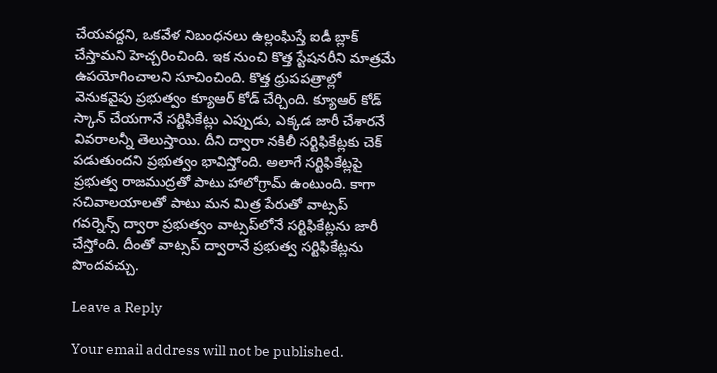చేయవద్దని, ఒకవేళ నిబంధనలు ఉల్లంఘిస్తే ఐడీ బ్లాక్ చేస్తామని హెచ్చరించింది. ఇక నుంచి కొత్త స్టేషనరీని మాత్రమే ఉపయోగించాలని సూచించింది. కొత్త ధ్రుపపత్రాల్లో వెనుకవైపు ప్రభుత్వం క్యూఆర్ కోడ్ చేర్చింది. క్యూఆర్ కోడ్ స్కాన్ చేయగానే సర్టిఫికేట్లు ఎప్పుడు, ఎక్కడ జారీ చేశారనే వివరాలన్నీ తెలుస్తాయి. దీని ద్వారా నకిలీ సర్టిఫికేట్లకు చెక్ పడుతుందని ప్రభుత్వం భావిస్తోంది. అలాగే సర్టిఫికేట్లపై ప్రభుత్వ రాజముద్రతో పాటు హాలోగ్రామ్ ఉంటుంది. కాగా సచివాలయాలతో పాటు మన మిత్ర పేరుతో వాట్సప్ గవర్నెన్స్ ద్వారా ప్రభుత్వం వాట్సప్‌లోనే సర్టిఫికేట్లను జారీ చేస్తోంది. దీంతో వాట్సప్ ద్వారానే ప్రభుత్వ సర్టిఫికేట్లను పొందవచ్చు.

Leave a Reply

Your email address will not be published.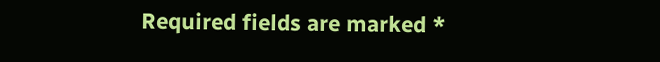Required fields are marked *